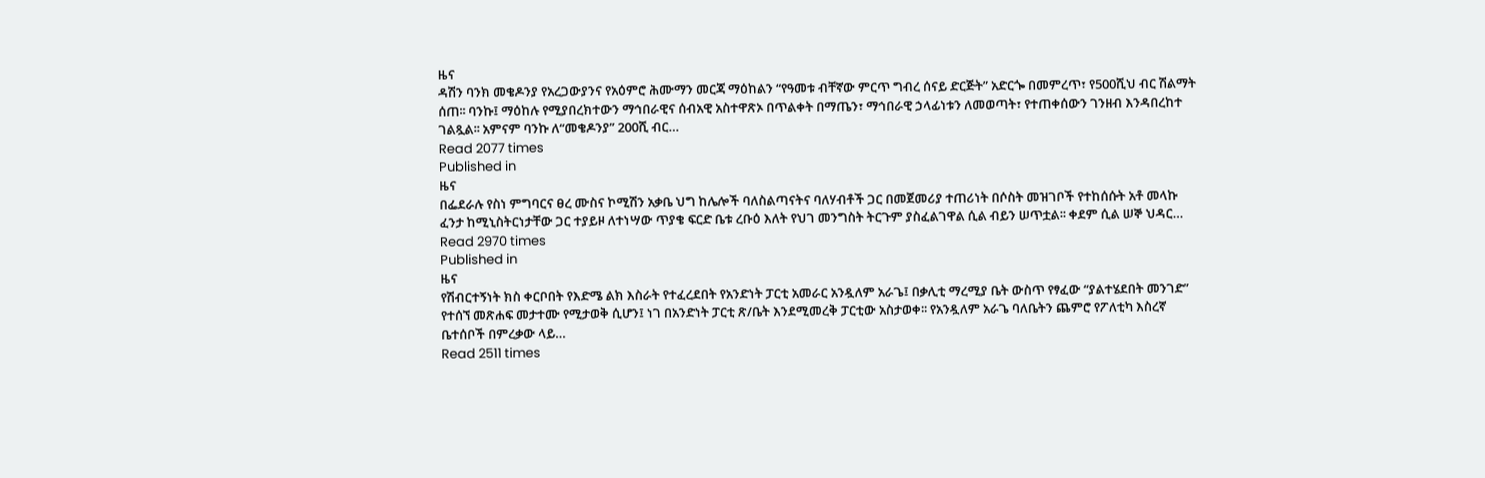ዜና
ዳሽን ባንክ መቄዶንያ የአረጋውያንና የአዕምሮ ሕሙማን መርጃ ማዕከልን “የዓመቱ ብቸኛው ምርጥ ግብረ ሰናይ ድርጅት” አድርጐ በመምረጥ፣ የ500ሺህ ብር ሽልማት ሰጠ፡፡ ባንኩ፤ ማዕከሉ የሚያበረክተውን ማኅበራዊና ሰብአዊ አስተዋጽኦ በጥልቀት በማጤን፣ ማኅበራዊ ኃላፊነቱን ለመወጣት፣ የተጠቀሰውን ገንዘብ እንዳበረከተ ገልጿል፡፡ አምናም ባንኩ ለ“መቄዶንያ” 200ሺ ብር…
Read 2077 times
Published in
ዜና
በፌደራሉ የስነ ምግባርና ፀረ ሙስና ኮሚሽን አቃቤ ህግ ከሌሎች ባለስልጣናትና ባለሃብቶች ጋር በመጀመሪያ ተጠሪነት በሶስት መዝገቦች የተከሰሱት አቶ መላኩ ፈንታ ከሚኒስትርነታቸው ጋር ተያይዞ ለተነሣው ጥያቄ ፍርድ ቤቱ ረቡዕ እለት የህገ መንግስት ትርጉም ያስፈልገዋል ሲል ብይን ሠጥቷል፡፡ ቀደም ሲል ሠኞ ህዳር…
Read 2970 times
Published in
ዜና
የሽብርተኝነት ክስ ቀርቦበት የእድሜ ልክ እስራት የተፈረደበት የአንድነት ፓርቲ አመራር አንዷለም አራጌ፤ በቃሊቲ ማረሚያ ቤት ውስጥ የፃፈው “ያልተሄደበት መንገድ” የተሰኘ መጽሐፍ መታተሙ የሚታወቅ ሲሆን፤ ነገ በአንድነት ፓርቲ ጽ/ቤት እንደሚመረቅ ፓርቲው አስታወቀ፡፡ የአንዷለም አራጌ ባለቤትን ጨምሮ የፖለቲካ እስረኛ ቤተሰቦች በምረቃው ላይ…
Read 2511 times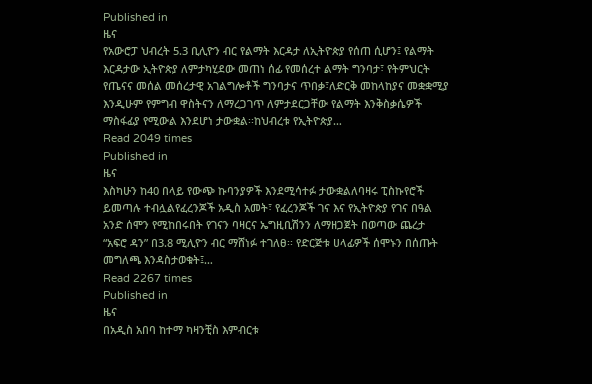Published in
ዜና
የአውሮፓ ህብረት 5.3 ቢሊዮን ብር የልማት እርዳታ ለኢትዮጵያ የሰጠ ሲሆን፤ የልማት እርዳታው ኢትዮጵያ ለምታካሂደው መጠነ ሰፊ የመሰረተ ልማት ግንባታ፣ የትምህርት የጤናና መሰል መሰረታዊ አገልግሎቶች ግንባታና ጥበቃ፣ለድርቅ መከላከያና መቋቋሚያ እንዲሁም የምግብ ዋስትናን ለማረጋገጥ ለምታደርጋቸው የልማት እንቅስቃሴዎች ማስፋፊያ የሚውል እንደሆነ ታውቋል፡፡ከህብረቱ የኢትዮጵያ…
Read 2049 times
Published in
ዜና
እስካሁን ከ40 በላይ የውጭ ኩባንያዎች እንደሚሳተፉ ታውቋልለባዛሩ ፒስኩየሮች ይመጣሉ ተብሏልየፈረንጆች አዲስ አመት፣ የፈረንጆች ገና እና የኢትዮጵያ የገና በዓል አንድ ሰሞን የሚከበሩበት የገናን ባዛርና ኤግዚቢሽንን ለማዘጋጀት በወጣው ጨረታ “አፍሮ ዳን” በ3.8 ሚሊዮን ብር ማሸነፉ ተገለፀ፡፡ የድርጅቱ ሀላፊዎች ሰሞኑን በሰጡት መግለጫ እንዳስታወቁት፤…
Read 2267 times
Published in
ዜና
በአዲስ አበባ ከተማ ካዛንቺስ እምብርቱ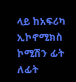ላይ ከአፍሪካ ኢኮኖሚክስ ኮሚሽን ፊት ለፊት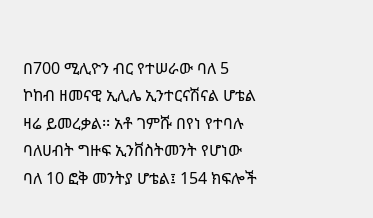በ700 ሚሊዮን ብር የተሠራው ባለ 5 ኮከብ ዘመናዊ ኢሊሌ ኢንተርናሽናል ሆቴል ዛሬ ይመረቃል፡፡ አቶ ገምሹ በየነ የተባሉ ባለሀብት ግዙፍ ኢንቨስትመንት የሆነው ባለ 10 ፎቅ መንትያ ሆቴል፤ 154 ክፍሎች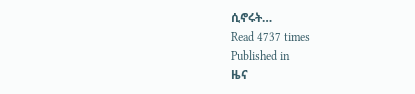ሲኖሩት…
Read 4737 times
Published in
ዜና